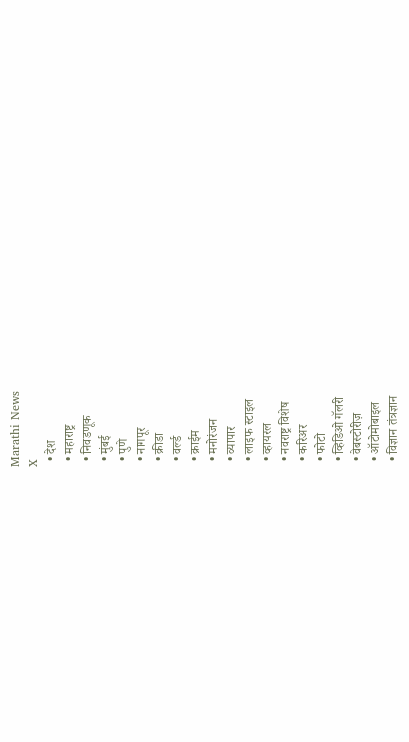Marathi News
X
  • देश
  • महाराष्ट्र
  • निवडणूक
  • मुंबई
  • पुणे
  • नागपूर
  • क्रीडा
  • वर्ल्ड
  • क्राईम
  • मनोरंजन
  • व्यापार
  • लाइफ स्टाइल
  • व्हायरल
  • नवराष्ट्र विशेष
  • करिअर
  • फोटो
  • व्हिडिओ गॅलरी
  • वेबस्टोरीज़
  • ऑटोमोबाइल
  • विज्ञान तंत्रज्ञान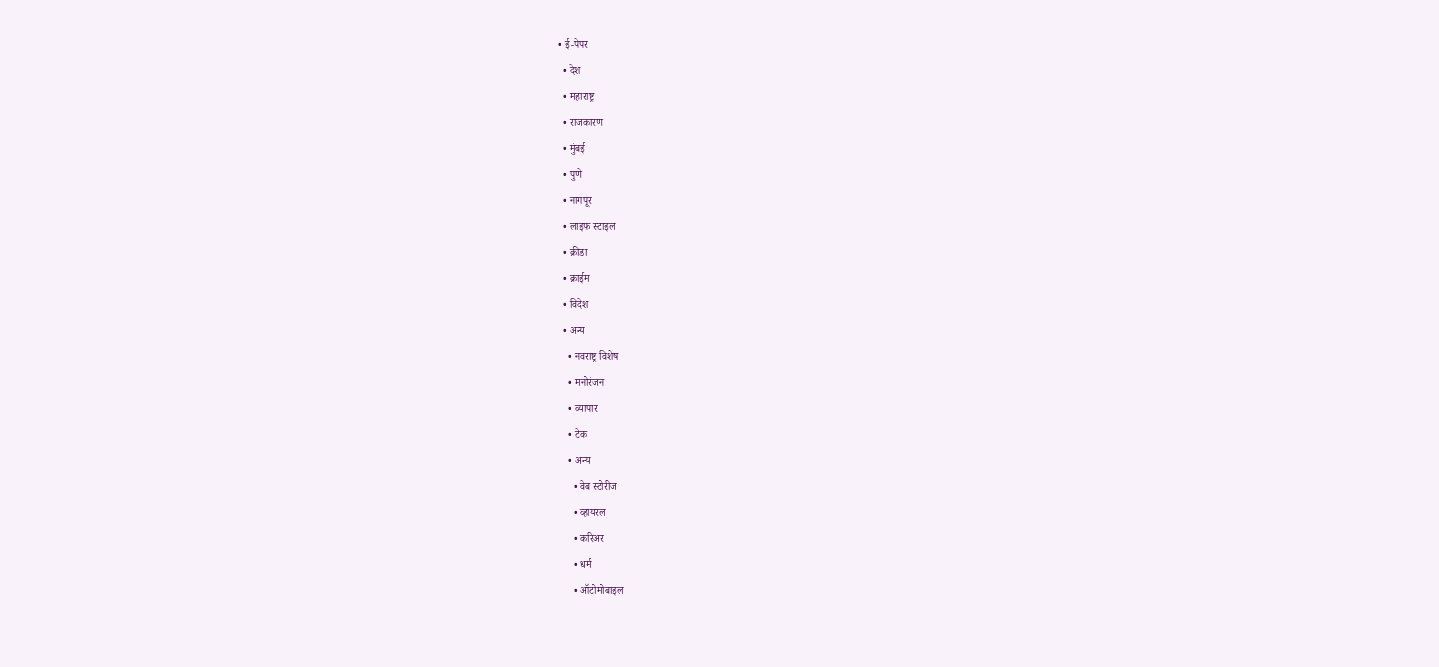• ई-पेपर
  • देश
  • महाराष्ट्र
  • राजकारण
  • मुंबई
  • पुणे
  • नागपूर
  • लाइफ स्टाइल
  • क्रीडा
  • क्राईम
  • विदेश
  • अन्य
    • नवराष्ट्र विशेष
    • मनोरंजन
    • व्यापार
    • टेक
    • अन्य
      • वेब स्टोरीज
      • व्हायरल
      • करिअर
      • धर्म
      • ऑटोमोबाइल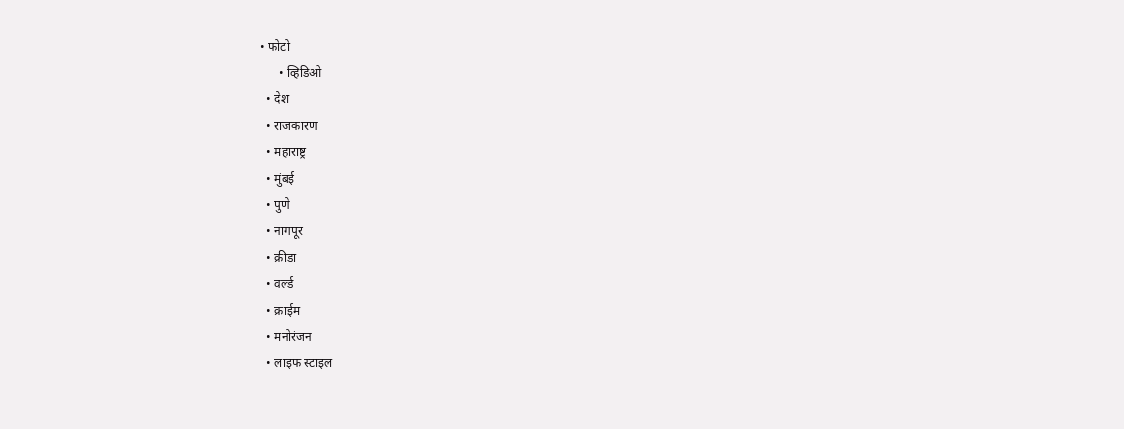• फोटो
      • व्हिडिओ
  • देश
  • राजकारण
  • महाराष्ट्र
  • मुंबई
  • पुणे
  • नागपूर
  • क्रीडा
  • वर्ल्ड
  • क्राईम
  • मनोरंजन
  • लाइफ स्टाइल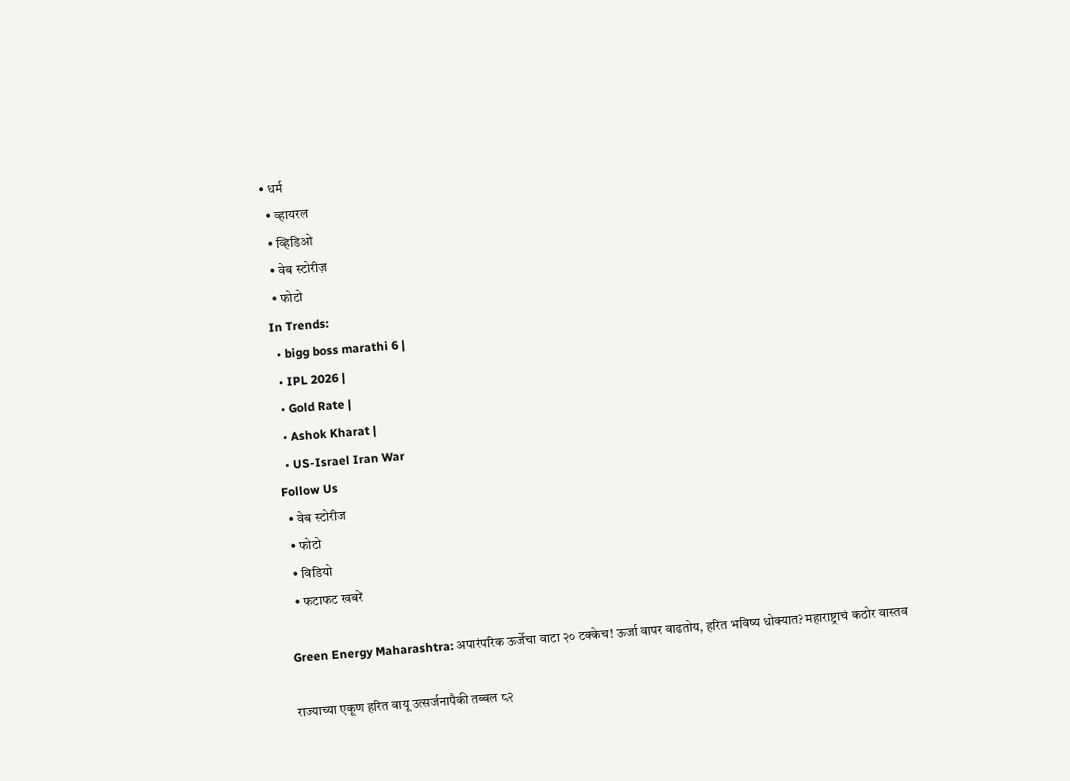• धर्म
  • व्हायरल
  • व्हिडिओ
  • वेब स्टोरीज़
  • फोटो
In Trends:
  • bigg boss marathi 6 |
  • IPL 2026 |
  • Gold Rate |
  • Ashok Kharat |
  • US-Israel Iran War
Follow Us
  • वेब स्टोरीज
  • फोटो
  • विडियो
  • फटाफट खबरें

Green Energy Maharashtra: अपारंपरिक ऊर्जेचा वाटा २० टक्केच! ऊर्जा वापर वाढतोय, हरित भविष्य धोक्यात? महाराष्ट्राचं कठोर वास्तव

राज्याच्या एकूण हरित वायू उत्सर्जनापैकी तब्बल ८२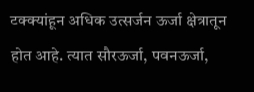टक्क्यांहून अधिक उत्सर्जन ऊर्जा क्षेत्रातून होत आहे. त्यात सौरऊर्जा, पवनऊर्जा,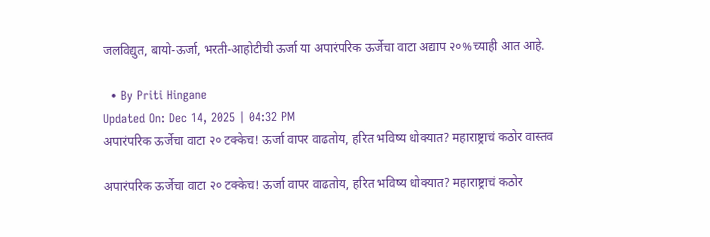जलविद्युत, बायो-ऊर्जा, भरती-आहोटीची ऊर्जा या अपारंपरिक ऊर्जेचा वाटा अद्याप २०%च्याही आत आहे.

  • By Priti Hingane
Updated On: Dec 14, 2025 | 04:32 PM
अपारंपरिक ऊर्जेचा वाटा २० टक्केच! ऊर्जा वापर वाढतोय, हरित भविष्य धोक्यात? महाराष्ट्राचं कठोर वास्तव

अपारंपरिक ऊर्जेचा वाटा २० टक्केच! ऊर्जा वापर वाढतोय, हरित भविष्य धोक्यात? महाराष्ट्राचं कठोर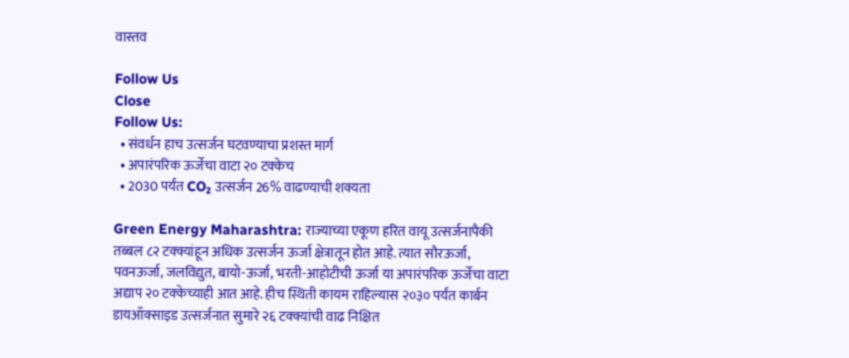वास्तव

Follow Us
Close
Follow Us:
  • संवर्धन हाच उत्सर्जन घटवण्याचा प्रशस्त मार्ग
  • अपारंपरिक ऊर्जेचा वाटा २० टक्केच
  • 2030 पर्यंत CO₂ उत्सर्जन 26% वाढण्याची शक्यता

Green Energy Maharashtra: राज्याच्या एकूण हरित वायू उत्सर्जनापैकी तब्बल ८२ टक्क्यांहून अधिक उत्सर्जन ऊर्जा क्षेत्रातून होत आहे. त्यात सौरऊर्जा, पवनऊर्जा, जलविद्युत, बायो-ऊर्जा, भरती-आहोटीची ऊर्जा या अपारंपरिक ऊर्जेचा वाटा अद्याप २० टक्केच्याही आत आहे. हीच स्थिती कायम राहिल्यास २०३० पर्यंत कार्बन डायऑक्साइड उत्सर्जनात सुमारे २६ टक्क्यांची वाढ निक्षित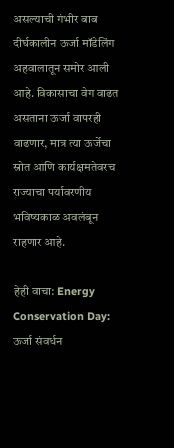असल्याची गंभीर बाब दीर्घकालीन ऊर्जा मॉडेलिंग अहवालातून समोर आली आहे. विकासाचा वेग वाढत असताना ऊर्जा वापरही वाढणार, मात्र त्या ऊर्जेचा स्रोत आणि कार्यक्षमतेवरच राज्याचा पर्यावरणीय भविष्यकाळ अवलंबून राहणार आहे.

हेही वाचा: Energy Conservation Day: ऊर्जा संवर्धन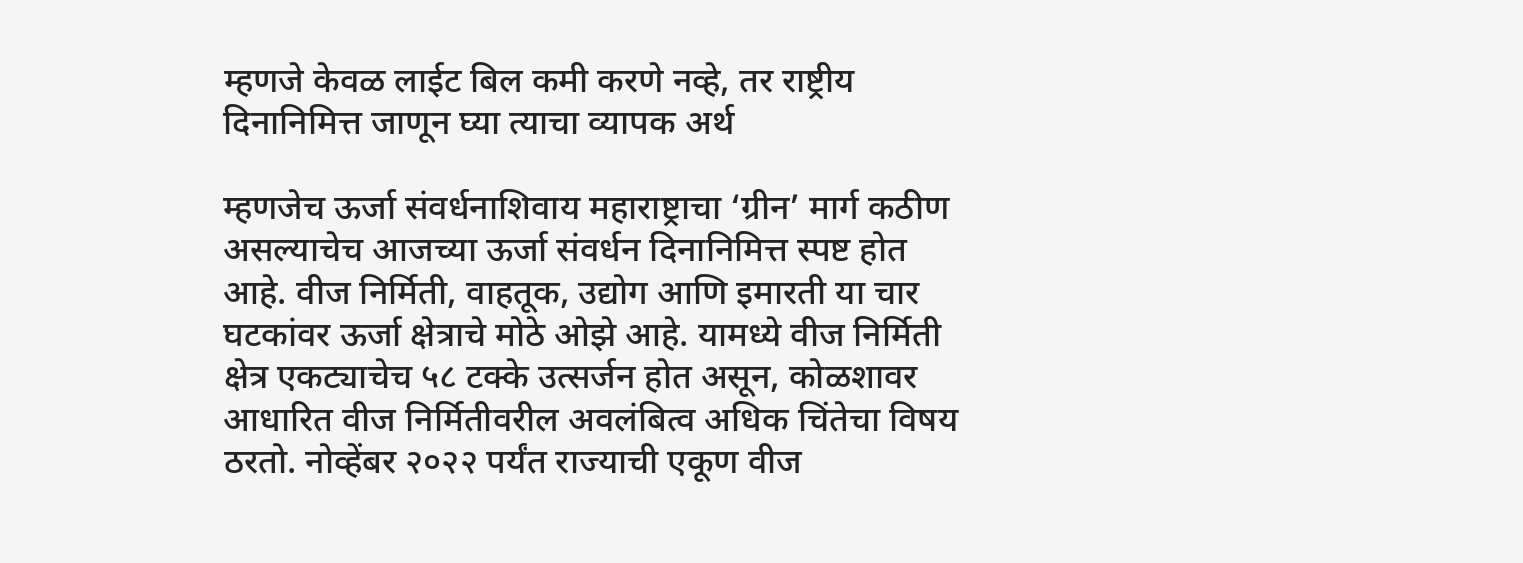म्हणजे केवळ लाईट बिल कमी करणे नव्हे, तर राष्ट्रीय दिनानिमित्त जाणून घ्या त्याचा व्यापक अर्थ

म्हणजेच ऊर्जा संवर्धनाशिवाय महाराष्ट्राचा ‘ग्रीन’ मार्ग कठीण असल्याचेच आजच्या ऊर्जा संवर्धन दिनानिमित्त स्पष्ट होत आहे. वीज निर्मिती, वाहतूक, उद्योग आणि इमारती या चार घटकांवर ऊर्जा क्षेत्राचे मोठे ओझे आहे. यामध्ये वीज निर्मिती क्षेत्र एकट्याचेच ५८ टक्के उत्सर्जन होत असून, कोळशावर आधारित वीज निर्मितीवरील अवलंबित्व अधिक चिंतेचा विषय ठरतो. नोव्हेंबर २०२२ पर्यंत राज्याची एकूण वीज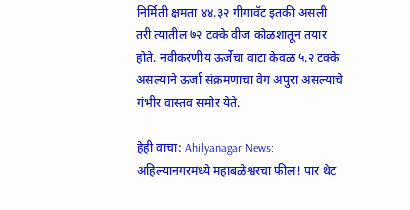निर्मिती क्षमता ४४.३२ गीगावॅट इतकी असली तरी त्यातील ७२ टक्के वीज कोळशातून तयार होते. नवीकरणीय ऊर्जेचा वाटा केवळ ५.२ टक्के असल्याने ऊर्जा संक्रमणाचा वेग अपुरा असल्याचे गंभीर वास्तव समोर येते.

हेही वाचा: Ahilyanagar News: अहिल्यानगरमध्ये महाबळेश्वरचा फील! पार थेट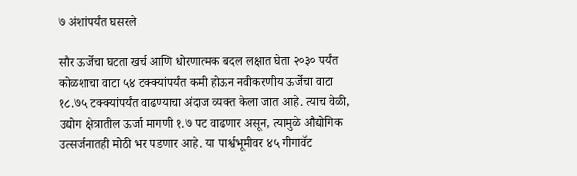७ अंशांपर्यंत घसरले

सौर ऊर्जेचा घटता खर्च आणि धोरणात्मक बदल लक्षात घेता २०३० पर्यंत कोळशाचा वाटा ५४ टक्क्यांपर्यंत कमी होऊन नवीकरणीय ऊर्जेचा वाटा १८.७५ टक्क्यांपर्यंत वाढण्याचा अंदाज व्यक्त केला जात आहे. त्याच वेळी, उद्योग क्षेत्रातील ऊर्जा मागणी १.७ पट वाढणार असून, त्यामुळे औद्योगिक उत्सर्जनातही मोठी भर पडणार आहे. या पार्श्वभूमीवर ४५ गीगावॅट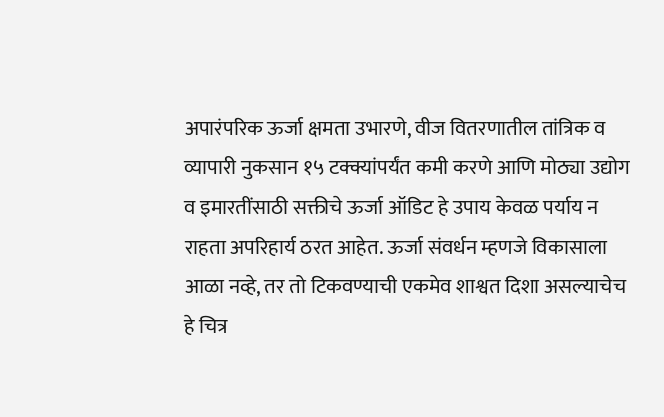अपारंपरिक ऊर्जा क्षमता उभारणे, वीज वितरणातील तांत्रिक व व्यापारी नुकसान १५ टक्क्यांपर्यंत कमी करणे आणि मोठ्या उद्योग व इमारतींसाठी सक्तीचे ऊर्जा ऑडिट हे उपाय केवळ पर्याय न राहता अपरिहार्य ठरत आहेत. ऊर्जा संवर्धन म्हणजे विकासाला आळा नव्हे, तर तो टिकवण्याची एकमेव शाश्वत दिशा असल्याचेच हे चित्र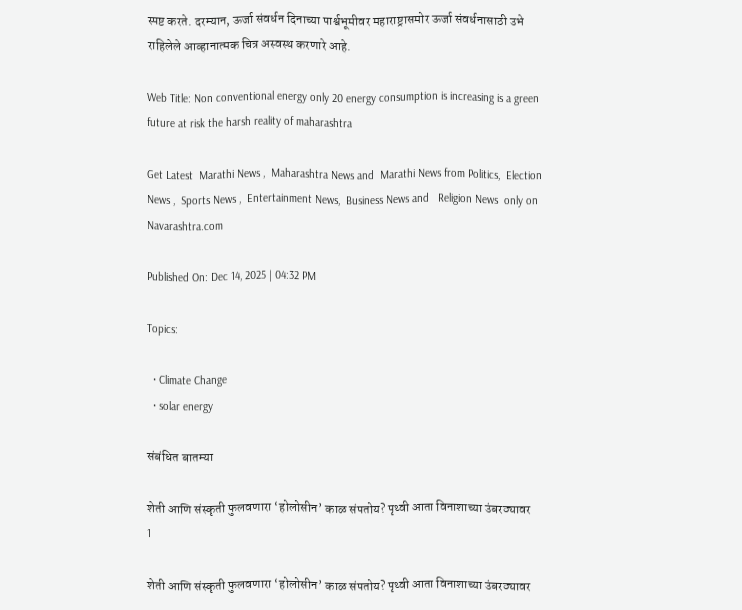स्पष्ट करते. दरम्यान, ऊर्जा संवर्धन दिनाच्या पार्श्वभूमीवर महाराष्ट्रासमोर ऊर्जा संवर्धनासाठी उभे राहिलेले आव्हानात्मक चित्र अस्वस्थ करणारे आहे.

Web Title: Non conventional energy only 20 energy consumption is increasing is a green future at risk the harsh reality of maharashtra

Get Latest  Marathi News ,  Maharashtra News and  Marathi News from Politics,  Election News ,  Sports News ,  Entertainment News,  Business News and   Religion News  only on Navarashtra.com

Published On: Dec 14, 2025 | 04:32 PM

Topics:

  • Climate Change
  • solar energy

संबंधित बातम्या

शेती आणि संस्कृती फुलवणारा ‘होलोसीन’ काळ संपतोय? पृथ्वी आता विनाशाच्या उंबरठ्यावर
1

शेती आणि संस्कृती फुलवणारा ‘होलोसीन’ काळ संपतोय? पृथ्वी आता विनाशाच्या उंबरठ्यावर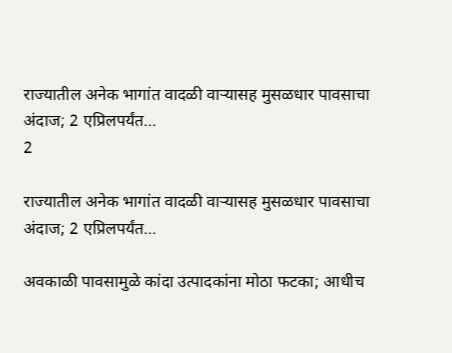राज्यातील अनेक भागांत वादळी वाऱ्यासह मुसळधार पावसाचा अंदाज; 2 एप्रिलपर्यंत…
2

राज्यातील अनेक भागांत वादळी वाऱ्यासह मुसळधार पावसाचा अंदाज; 2 एप्रिलपर्यंत…

अवकाळी पावसामुळे कांदा उत्पादकांना मोठा फटका; आधीच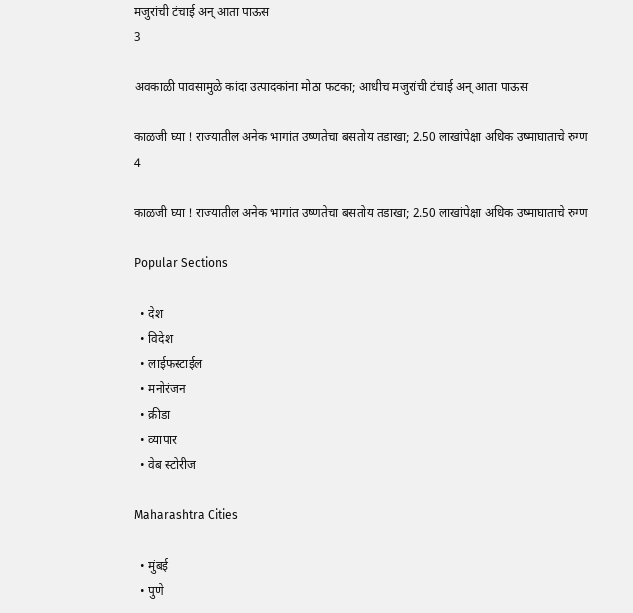मजुरांची टंचाई अन् आता पाऊस
3

अवकाळी पावसामुळे कांदा उत्पादकांना मोठा फटका; आधीच मजुरांची टंचाई अन् आता पाऊस

काळजी घ्या ! राज्यातील अनेक भागांत उष्णतेचा बसतोय तडाखा; 2.50 लाखांपेक्षा अधिक उष्माघाताचे रुग्ण
4

काळजी घ्या ! राज्यातील अनेक भागांत उष्णतेचा बसतोय तडाखा; 2.50 लाखांपेक्षा अधिक उष्माघाताचे रुग्ण

Popular Sections

  • देश
  • विदेश
  • लाईफस्टाईल
  • मनोरंजन
  • क्रीडा
  • व्यापार
  • वेब स्टोरीज

Maharashtra Cities

  • मुंबई
  • पुणे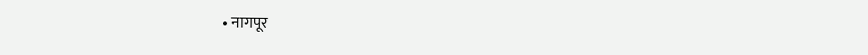• नागपूर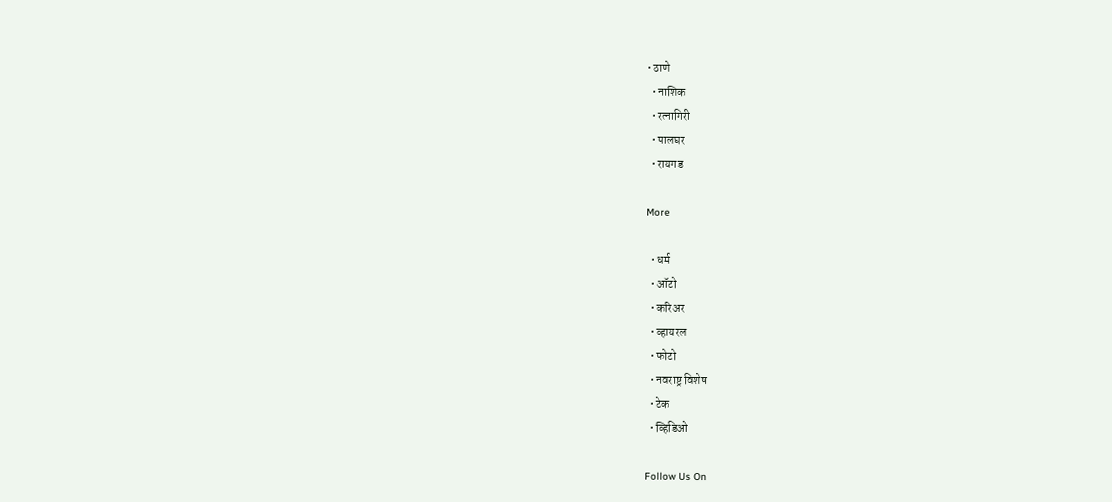• ठाणे
  • नाशिक
  • रत्नागिरी
  • पालघर
  • रायगड

More

  • धर्म
  • ऑटो
  • करिअर
  • व्हायरल
  • फोटो
  • नवराष्ट्र विशेष
  • टेक
  • व्हिडिओ

Follow Us On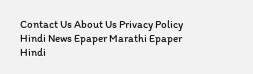Contact Us About Us Privacy Policy
Hindi News Epaper Marathi Epaper Hindi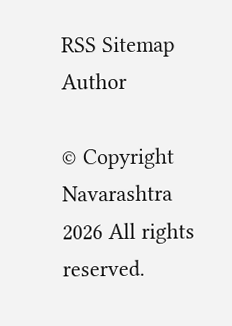RSS Sitemap Author

© Copyright Navarashtra 2026 All rights reserved.